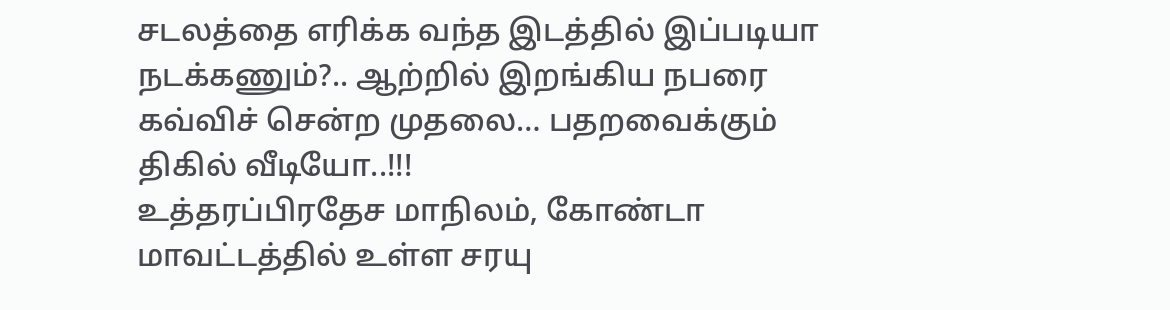சடலத்தை எரிக்க வந்த இடத்தில் இப்படியா நடக்கணும்?.. ஆற்றில் இறங்கிய நபரை கவ்விச் சென்ற முதலை… பதறவைக்கும் திகில் வீடியோ..!!!
உத்தரப்பிரதேச மாநிலம், கோண்டா மாவட்டத்தில் உள்ள சரயு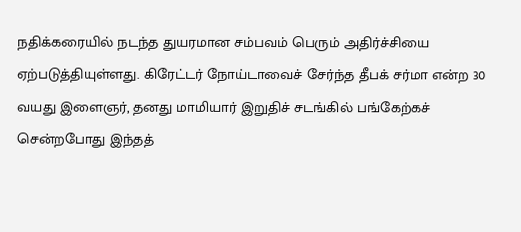நதிக்கரையில் நடந்த துயரமான சம்பவம் பெரும் அதிர்ச்சியை ஏற்படுத்தியுள்ளது. கிரேட்டர் நோய்டாவைச் சேர்ந்த தீபக் சர்மா என்ற 30 வயது இளைஞர், தனது மாமியார் இறுதிச் சடங்கில் பங்கேற்கச் சென்றபோது இந்தத்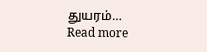துயரம்…
Read more